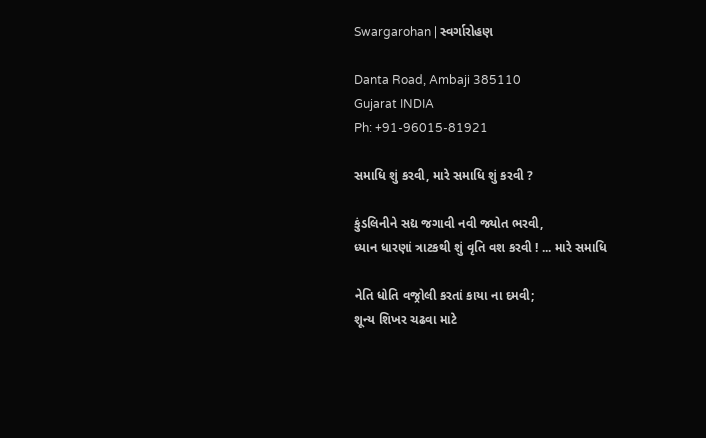Swargarohan | સ્વર્ગારોહણ

Danta Road, Ambaji 385110
Gujarat INDIA
Ph: +91-96015-81921

સમાધિ શું કરવી, મારે સમાધિ શું કરવી ?

કુંડલિનીને સદ્ય જગાવી નવી જ્યોત ભરવી,
ધ્યાન ધારણાં ત્રાટકથી શું વૃતિ વશ કરવી ! ... મારે સમાધિ

નેતિ ધોતિ વજ્રોલી કરતાં કાયા ના દમવી;
શૂન્ય શિખર ચઢવા માટે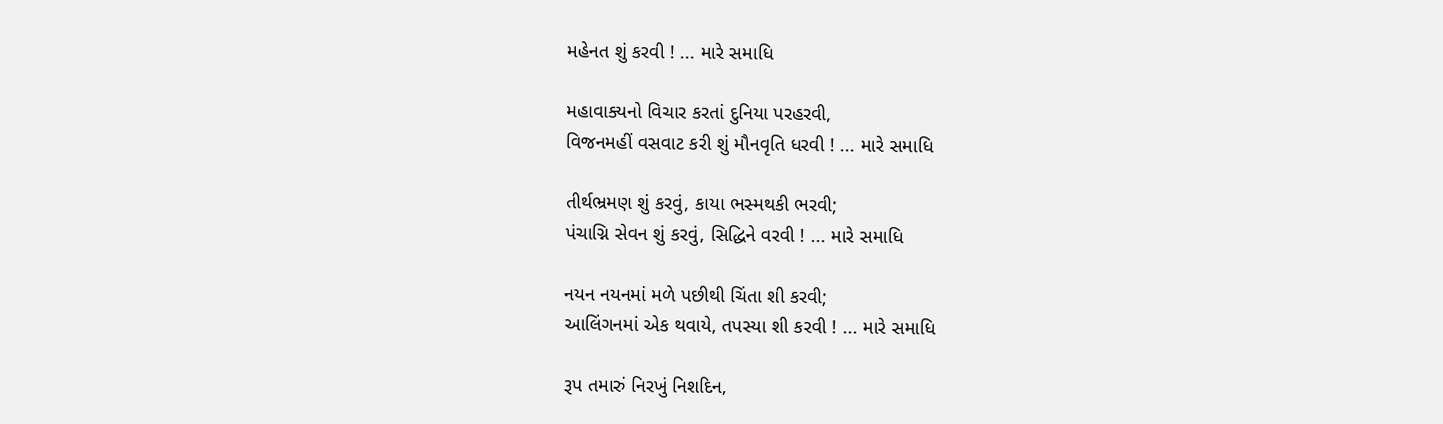મહેનત શું કરવી ! ... મારે સમાધિ

મહાવાક્યનો વિચાર કરતાં દુનિયા પરહરવી,
વિજનમહીં વસવાટ કરી શું મૌનવૃતિ ધરવી ! ... મારે સમાધિ

તીર્થભ્રમણ શું કરવું, કાયા ભસ્મથકી ભરવી;
પંચાગ્નિ સેવન શું કરવું, સિદ્ધિને વરવી ! ... મારે સમાધિ

નયન નયનમાં મળે પછીથી ચિંતા શી કરવી;
આલિંગનમાં એક થવાયે, તપસ્યા શી કરવી ! ... મારે સમાધિ

રૂપ તમારું નિરખું નિશદિન,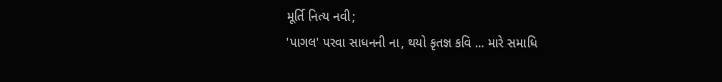મૂર્તિ નિત્ય નવી;
'પાગલ' પરવા સાધનની ના, થયો કૃતજ્ઞ કવિ ... મારે સમાધિ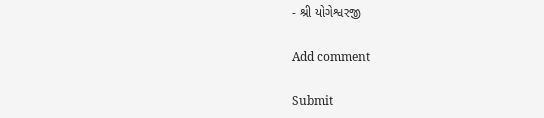- શ્રી યોગેશ્વરજી

Add comment

Submit